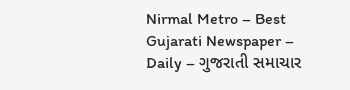Nirmal Metro – Best Gujarati Newspaper – Daily – ગુજરાતી સમાચાર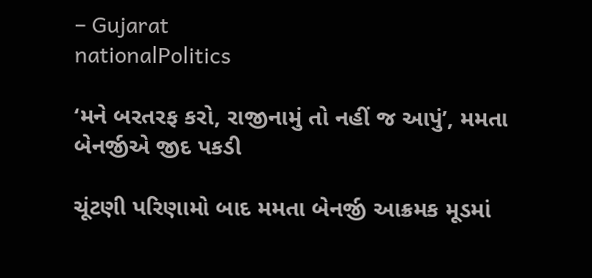– Gujarat
nationalPolitics

‘મને બરતરફ કરો, રાજીનામું તો નહીં જ આપું’, મમતા બેનર્જીએ જીદ પકડી

ચૂંટણી પરિણામો બાદ મમતા બેનર્જી આક્રમક મૂડમાં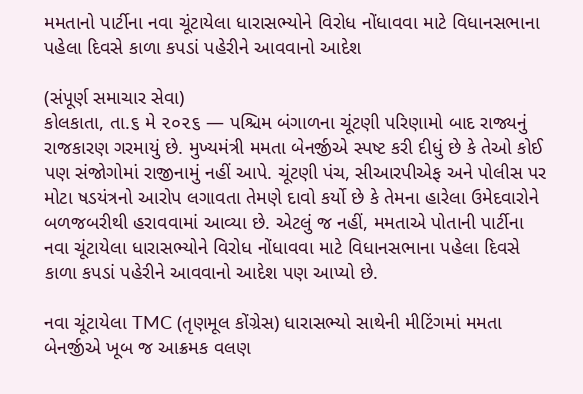મમતાનો પાર્ટીના નવા ચૂંટાયેલા ધારાસભ્યોને વિરોધ નોંધાવવા માટે વિધાનસભાના પહેલા દિવસે કાળા કપડાં પહેરીને આવવાનો આદેશ

(સંપૂર્ણ સમાચાર સેવા)
કોલકાતા, તા.૬ મે ૨૦૨૬ — પશ્ચિમ બંગાળના ચૂંટણી પરિણામો બાદ રાજ્યનું રાજકારણ ગરમાયું છે. મુખ્યમંત્રી મમતા બેનર્જીએ સ્પષ્ટ કરી દીધું છે કે તેઓ કોઈ પણ સંજોગોમાં રાજીનામું નહીં આપે. ચૂંટણી પંચ, સીઆરપીએફ અને પોલીસ પર મોટા ષડયંત્રનો આરોપ લગાવતા તેમણે દાવો કર્યો છે કે તેમના હારેલા ઉમેદવારોને બળજબરીથી હરાવવામાં આવ્યા છે. એટલું જ નહીં, મમતાએ પોતાની પાર્ટીના નવા ચૂંટાયેલા ધારાસભ્યોને વિરોધ નોંધાવવા માટે વિધાનસભાના પહેલા દિવસે કાળા કપડાં પહેરીને આવવાનો આદેશ પણ આપ્યો છે.

નવા ચૂંટાયેલા TMC (તૃણમૂલ કોંગ્રેસ) ધારાસભ્યો સાથેની મીટિંગમાં મમતા બેનર્જીએ ખૂબ જ આક્રમક વલણ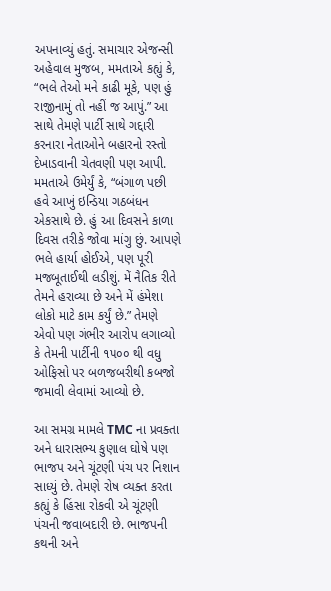અપનાવ્યું હતું. સમાચાર એજન્સી અહેવાલ મુજબ, મમતાએ કહ્યું કે, “ભલે તેઓ મને કાઢી મૂકે, પણ હું રાજીનામું તો નહીં જ આપું.” આ સાથે તેમણે પાર્ટી સાથે ગદ્દારી કરનારા નેતાઓને બહારનો રસ્તો દેખાડવાની ચેતવણી પણ આપી. મમતાએ ઉમેર્યું કે, “બંગાળ પછી હવે આખું ઇન્ડિયા ગઠબંધન એકસાથે છે. હું આ દિવસને કાળા દિવસ તરીકે જોવા માંગુ છું. આપણે ભલે હાર્યા હોઈએ, પણ પૂરી મજબૂતાઈથી લડીશું. મેં નૈતિક રીતે તેમને હરાવ્યા છે અને મેં હંમેશા લોકો માટે કામ કર્યું છે.” તેમણે એવો પણ ગંભીર આરોપ લગાવ્યો કે તેમની પાર્ટીની ૧૫૦૦ થી વધુ ઓફિસો પર બળજબરીથી કબજો જમાવી લેવામાં આવ્યો છે.

આ સમગ્ર મામલે TMC ના પ્રવક્તા અને ધારાસભ્ય કુણાલ ઘોષે પણ ભાજપ અને ચૂંટણી પંચ પર નિશાન સાધ્યું છે. તેમણે રોષ વ્યક્ત કરતા કહ્યું કે હિંસા રોકવી એ ચૂંટણી પંચની જવાબદારી છે. ભાજપની કથની અને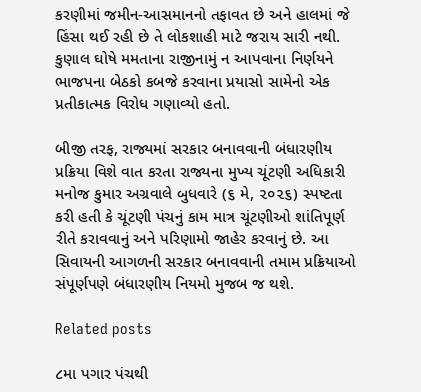કરણીમાં જમીન-આસમાનનો તફાવત છે અને હાલમાં જે હિંસા થઈ રહી છે તે લોકશાહી માટે જરાય સારી નથી. કુણાલ ઘોષે મમતાના રાજીનામું ન આપવાના નિર્ણયને ભાજપના બેઠકો કબજે કરવાના પ્રયાસો સામેનો એક પ્રતીકાત્મક વિરોધ ગણાવ્યો હતો.

બીજી તરફ, રાજ્યમાં સરકાર બનાવવાની બંધારણીય પ્રક્રિયા વિશે વાત કરતા રાજ્યના મુખ્ય ચૂંટણી અધિકારી મનોજ કુમાર અગ્રવાલે બુધવારે (૬ મે, ૨૦૨૬) સ્પષ્ટતા કરી હતી કે ચૂંટણી પંચનું કામ માત્ર ચૂંટણીઓ શાંતિપૂર્ણ રીતે કરાવવાનું અને પરિણામો જાહેર કરવાનું છે. આ સિવાયની આગળની સરકાર બનાવવાની તમામ પ્રક્રિયાઓ સંપૂર્ણપણે બંધારણીય નિયમો મુજબ જ થશે.

Related posts

૮મા પગાર પંચથી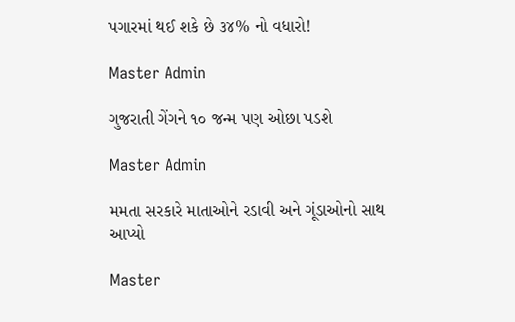પગારમાં થઈ શકે છે ૩૪% નો વધારો!

Master Admin

ગુજરાતી ગેંગને ૧૦ જન્મ પણ ઓછા પડશે

Master Admin

મમતા સરકારે માતાઓને રડાવી અને ગૂંડાઓનો સાથ આપ્યો

Master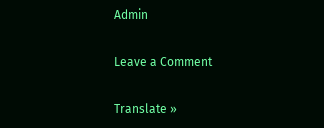Admin

Leave a Comment

Translate »